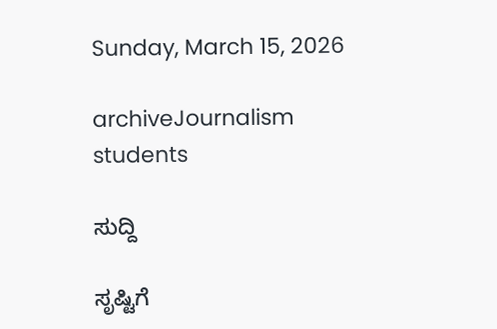Sunday, March 15, 2026

archiveJournalism students

ಸುದ್ದಿ

ಸೃಷ್ಟಿಗೆ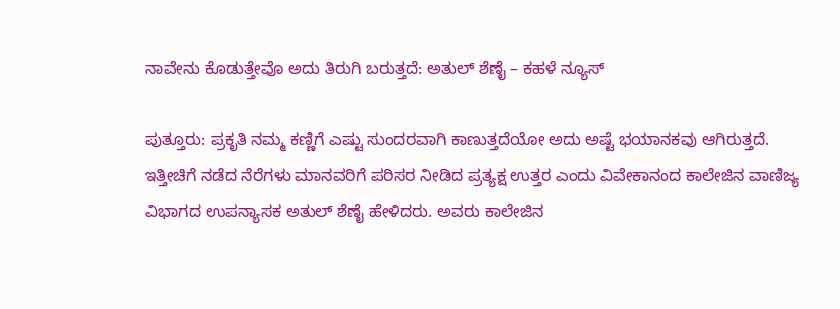ನಾವೇನು ಕೊಡುತ್ತೇವೊ ಅದು ತಿರುಗಿ ಬರುತ್ತದೆ: ಅತುಲ್ ಶೆಣೈ – ಕಹಳೆ ನ್ಯೂಸ್

ಪುತ್ತೂರು: ಪ್ರಕೃತಿ ನಮ್ಮ ಕಣ್ಣಿಗೆ ಎಷ್ಟು ಸುಂದರವಾಗಿ ಕಾಣುತ್ತದೆಯೋ ಅದು ಅಷ್ಟೆ ಭಯಾನಕವು ಆಗಿರುತ್ತದೆ. ಇತ್ತೀಚಿಗೆ ನಡೆದ ನೆರೆಗಳು ಮಾನವರಿಗೆ ಪರಿಸರ ನೀಡಿದ ಪ್ರತ್ಯಕ್ಷ ಉತ್ತರ ಎಂದು ವಿವೇಕಾನಂದ ಕಾಲೇಜಿನ ವಾಣಿಜ್ಯ ವಿಭಾಗದ ಉಪನ್ಯಾಸಕ ಅತುಲ್ ಶೆಣೈ ಹೇಳಿದರು. ಅವರು ಕಾಲೇಜಿನ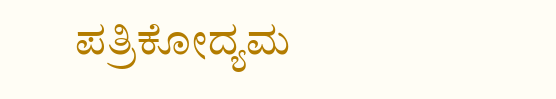ಪತ್ರಿಕೋದ್ಯಮ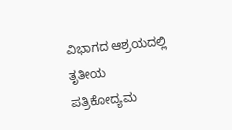ವಿಭಾಗದ ಆಶ್ರಯದಲ್ಲಿ ತೃತೀಯ ಪತ್ರಿಕೋದ್ಯಮ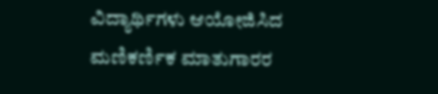ವಿದ್ಯಾರ್ಥಿಗಳು ಆಯೋಜಿಸಿದ ಮಣಿಕರ್ಣಿಕ ಮಾತುಗಾರರ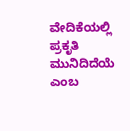ವೇದಿಕೆಯಲ್ಲಿ ಪ್ರಕೃತಿ ಮುನಿದಿದೆಯೆ ಎಂಬ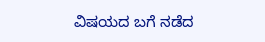ವಿಷಯದ ಬಗೆ ನಡೆದ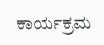ಕಾರ್ಯಕ್ರಮ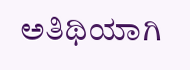ಅತಿಥಿಯಾಗಿ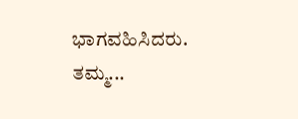ಭಾಗವಹಿಸಿದರು. ತಮ್ಮ...